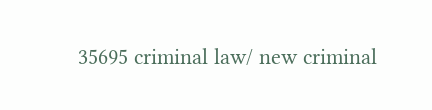35695 criminal law/ new criminal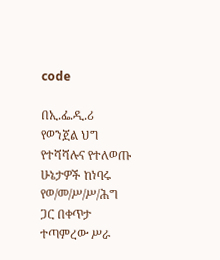code

በኢ.ፌ.ዲ.ሪ የወንጀል ህግ የተሻሻሉና የተለወጡ ሁኔታዎች ከነባሩ የወ/መ/ሥ/ሥ/ሕግ ጋር በቀጥታ ተጣምረው ሥራ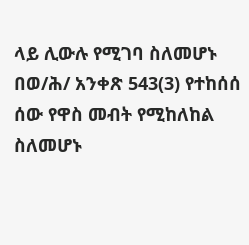ላይ ሊውሉ የሚገባ ስለመሆኑ በወ/ሕ/ አንቀጽ 543(3) የተከሰሰ ሰው የዋስ መብት የሚከለከል ስለመሆኑ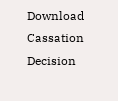Download Cassation Decision